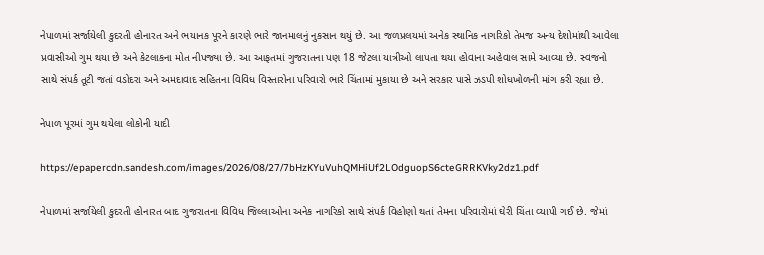નેપાળમાં સર્જાયેલી કુદરતી હોનારત અને ભયાનક પૂરને કારણે ભારે જાનમાલનું નુકસાન થયું છે. આ જળપ્રલયમાં અનેક સ્થાનિક નાગરિકો તેમજ અન્ય દેશોમાંથી આવેલા પ્રવાસીઓ ગુમ થયા છે અને કેટલાકના મોત નીપજ્યા છે. આ આફતમાં ગુજરાતના પણ 18 જેટલા યાત્રીઓ લાપતા થયા હોવાના અહેવાલ સામે આવ્યા છે. સ્વજનો સાથે સંપર્ક તૂટી જતાં વડોદરા અને અમદાવાદ સહિતના વિવિધ વિસ્તારોના પરિવારો ભારે ચિંતામાં મુકાયા છે અને સરકાર પાસે ઝડપી શોધખોળની માંગ કરી રહ્યા છે.

નેપાળ પૂરમાં ગુમ થયેલા લોકોની યાદી

https://epapercdn.sandesh.com/images/2026/08/27/7bHzKYuVuhQMHiUf2LOdguopS6cteGRRKVky2dz1.pdf

નેપાળમાં સર્જાયેલી કુદરતી હોનારત બાદ ગુજરાતના વિવિધ જિલ્લાઓના અનેક નાગરિકો સાથે સંપર્ક વિહોણો થતાં તેમના પરિવારોમાં ઘેરી ચિંતા વ્યાપી ગઈ છે. જેમાં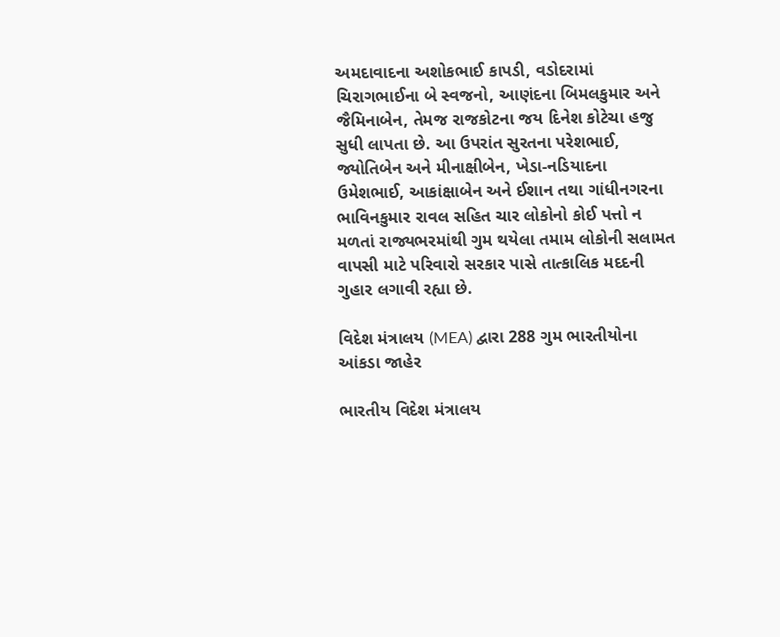અમદાવાદના અશોકભાઈ કાપડી, વડોદરામાં ચિરાગભાઈના બે સ્વજનો, આણંદના બિમલકુમાર અને જૈમિનાબેન, તેમજ રાજકોટના જય દિનેશ કોટેચા હજુ સુધી લાપતા છે. આ ઉપરાંત સુરતના પરેશભાઈ, જ્યોતિબેન અને મીનાક્ષીબેન, ખેડા-નડિયાદના ઉમેશભાઈ, આકાંક્ષાબેન અને ઈશાન તથા ગાંધીનગરના ભાવિનકુમાર રાવલ સહિત ચાર લોકોનો કોઈ પત્તો ન મળતાં રાજ્યભરમાંથી ગુમ થયેલા તમામ લોકોની સલામત વાપસી માટે પરિવારો સરકાર પાસે તાત્કાલિક મદદની ગુહાર લગાવી રહ્યા છે.

વિદેશ મંત્રાલય (MEA) દ્વારા 288 ગુમ ભારતીયોના આંકડા જાહેર

ભારતીય વિદેશ મંત્રાલય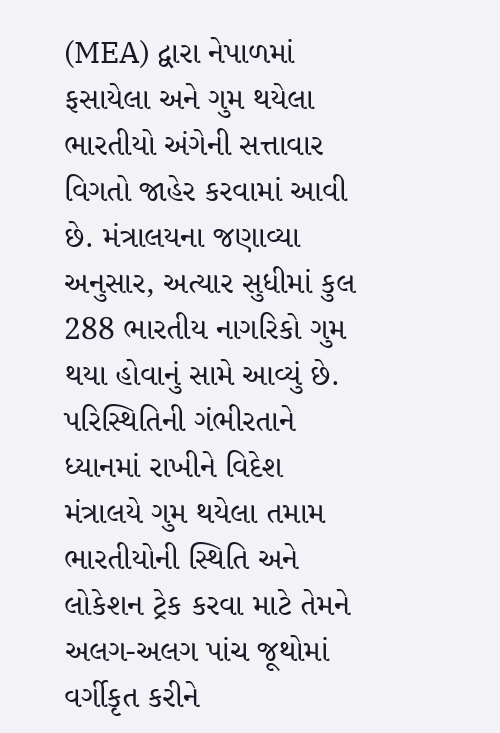(MEA) દ્વારા નેપાળમાં ફસાયેલા અને ગુમ થયેલા ભારતીયો અંગેની સત્તાવાર વિગતો જાહેર કરવામાં આવી છે. મંત્રાલયના જણાવ્યા અનુસાર, અત્યાર સુધીમાં કુલ 288 ભારતીય નાગરિકો ગુમ થયા હોવાનું સામે આવ્યું છે. પરિસ્થિતિની ગંભીરતાને ધ્યાનમાં રાખીને વિદેશ મંત્રાલયે ગુમ થયેલા તમામ ભારતીયોની સ્થિતિ અને લોકેશન ટ્રેક કરવા માટે તેમને અલગ-અલગ પાંચ જૂથોમાં વર્ગીકૃત કરીને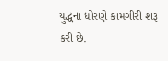યુદ્ધના ધોરણે કામગીરી શરૂ કરી છે.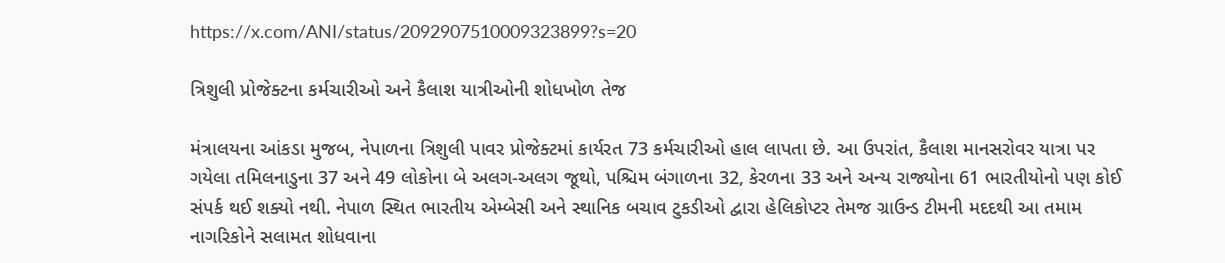https://x.com/ANI/status/2092907510009323899?s=20

ત્રિશુલી પ્રોજેક્ટના કર્મચારીઓ અને કૈલાશ યાત્રીઓની શોધખોળ તેજ

મંત્રાલયના આંકડા મુજબ, નેપાળના ત્રિશુલી પાવર પ્રોજેક્ટમાં કાર્યરત 73 કર્મચારીઓ હાલ લાપતા છે. આ ઉપરાંત, કૈલાશ માનસરોવર યાત્રા પર ગયેલા તમિલનાડુના 37 અને 49 લોકોના બે અલગ-અલગ જૂથો, પશ્ચિમ બંગાળના 32, કેરળના 33 અને અન્ય રાજ્યોના 61 ભારતીયોનો પણ કોઈ સંપર્ક થઈ શક્યો નથી. નેપાળ સ્થિત ભારતીય એમ્બેસી અને સ્થાનિક બચાવ ટુકડીઓ દ્વારા હેલિકોપ્ટર તેમજ ગ્રાઉન્ડ ટીમની મદદથી આ તમામ નાગરિકોને સલામત શોધવાના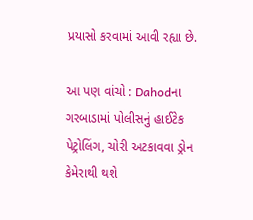પ્રયાસો કરવામાં આવી રહ્યા છે.

આ પણ વાંચો : Dahodના ગરબાડામાં પોલીસનું હાઈટેક પેટ્રોલિંગ, ચોરી અટકાવવા ડ્રોન કેમેરાથી થશે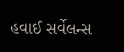હવાઈ સર્વેલન્સ